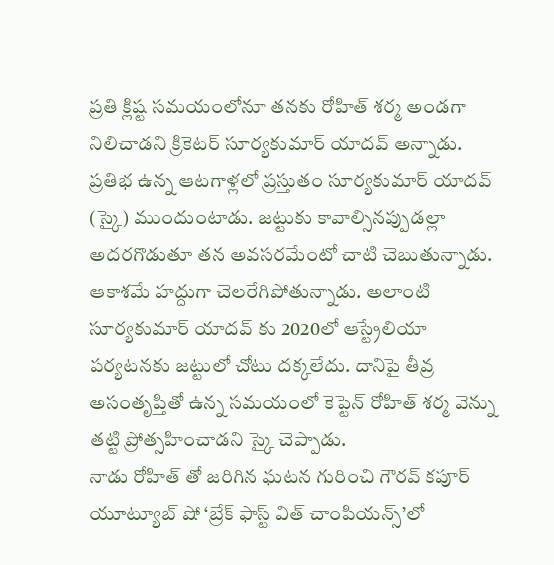ప్రతి క్లిష్ట సమయంలోనూ తనకు రోహిత్ శర్మ అండగా నిలిచాడని క్రికెటర్ సూర్యకుమార్ యాదవ్ అన్నాడు. ప్రతిభ ఉన్న ఆటగాళ్లలో ప్రస్తుతం సూర్యకుమార్ యాదవ్ (స్కై) ముందుంటాడు. జట్టుకు కావాల్సినప్పుడల్లా అదరగొడుతూ తన అవసరమేంటో చాటి చెబుతున్నాడు. ఆకాశమే హద్దుగా చెలరేగిపోతున్నాడు. అలాంటి సూర్యకుమార్ యాదవ్ కు 2020లో ఆస్ట్రేలియా పర్యటనకు జట్టులో చోటు దక్కలేదు. దానిపై తీవ్ర అసంతృప్తితో ఉన్న సమయంలో కెప్టెన్ రోహిత్ శర్మ వెన్ను తట్టి ప్రోత్సహించాడని స్కై చెప్పాడు.
నాడు రోహిత్ తో జరిగిన ఘటన గురించి గౌరవ్ కపూర్ యూట్యూబ్ షో ‘బ్రేక్ ఫాస్ట్ విత్ చాంపియన్స్’లో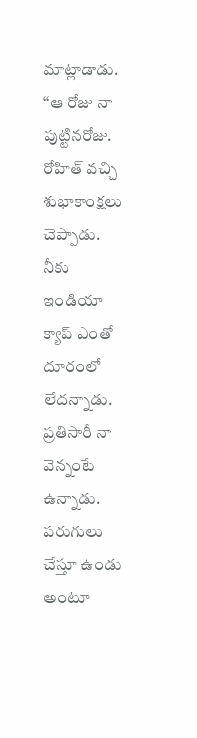మాట్లాడాడు. ‘‘ఆ రోజు నా పుట్టినరోజు. రోహిత్ వచ్చి శుభాకాంక్షలు చెప్పాడు. నీకు ఇండియా క్యాప్ ఎంతో దూరంలో లేదన్నాడు. ప్రతిసారీ నా వెన్నంటే ఉన్నాడు. పరుగులు చేస్తూ ఉండు అంటూ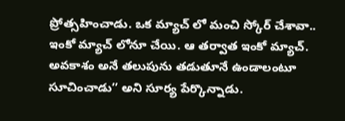ప్రోత్సహించాడు. ఒక మ్యాచ్ లో మంచి స్కోర్ చేశావా.. ఇంకో మ్యాచ్ లోనూ చేయి. ఆ తర్వాత ఇంకో మ్యాచ్. అవకాశం అనే తలుపును తడుతూనే ఉండాలంటూ సూచించాడు’’ అని సూర్య పేర్కొన్నాడు.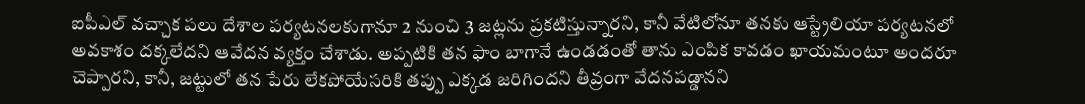ఐపీఎల్ వచ్చాక పలు దేశాల పర్యటనలకుగానూ 2 నుంచి 3 జట్లను ప్రకటిస్తున్నారని, కానీ వేటిలోనూ తనకు ఆస్ట్రేలియా పర్యటనలో అవకాశం దక్కలేదని ఆవేదన వ్యక్తం చేశాడు. అప్పటికి తన ఫాం బాగానే ఉండడంతో తాను ఎంపిక కావడం ఖాయమంటూ అందరూ చెప్పారని, కానీ, జట్టులో తన పేరు లేకపోయేసరికి తప్పు ఎక్కడ జరిగిందని తీవ్రంగా వేదనపడ్డానని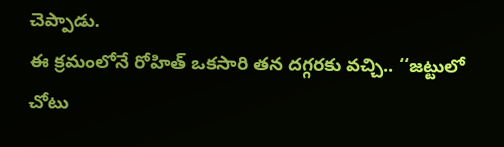చెప్పాడు.
ఈ క్రమంలోనే రోహిత్ ఒకసారి తన దగ్గరకు వచ్చి.. ‘‘జట్టులో చోటు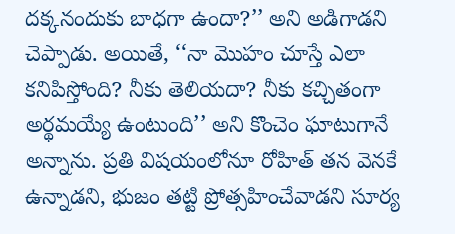దక్కనందుకు బాధగా ఉందా?’’ అని అడిగాడని చెప్పాడు. అయితే, ‘‘నా మొహం చూస్తే ఎలా కనిపిస్తోంది? నీకు తెలియదా? నీకు కచ్చితంగా అర్థమయ్యే ఉంటుంది’’ అని కొంచెం ఘాటుగానే అన్నాను. ప్రతి విషయంలోనూ రోహిత్ తన వెనకే ఉన్నాడని, భుజం తట్టి ప్రోత్సహించేవాడని సూర్య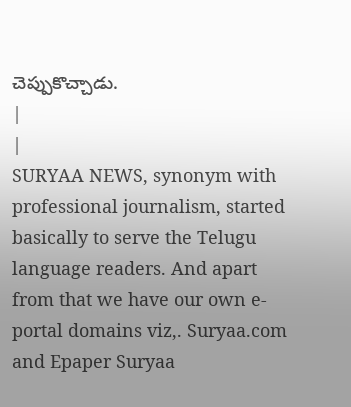చెప్పుకొచ్చాడు.
|
|
SURYAA NEWS, synonym with professional journalism, started basically to serve the Telugu language readers. And apart from that we have our own e-portal domains viz,. Suryaa.com and Epaper Suryaa